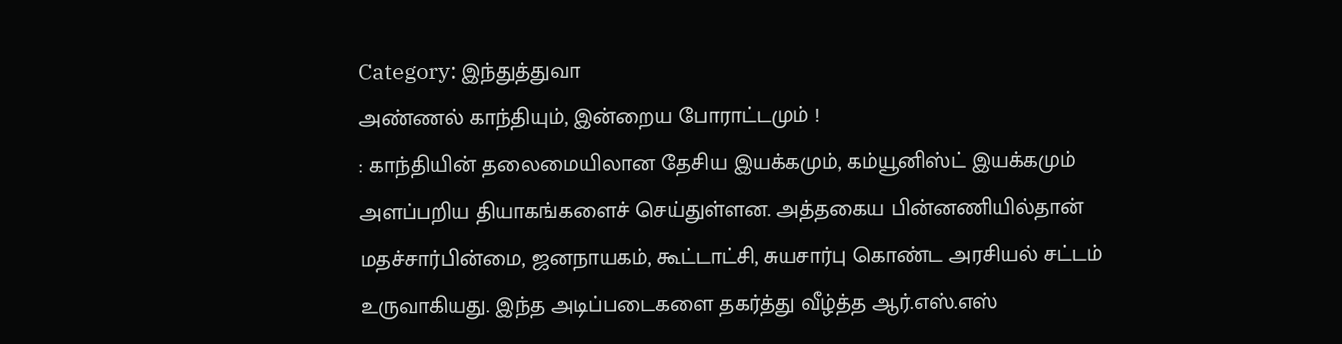Category: இந்துத்துவா
அண்ணல் காந்தியும், இன்றைய போராட்டமும் !
: காந்தியின் தலைமையிலான தேசிய இயக்கமும், கம்யூனிஸ்ட் இயக்கமும் அளப்பறிய தியாகங்களைச் செய்துள்ளன. அத்தகைய பின்னணியில்தான் மதச்சார்பின்மை, ஜனநாயகம், கூட்டாட்சி, சுயசார்பு கொண்ட அரசியல் சட்டம் உருவாகியது. இந்த அடிப்படைகளை தகர்த்து வீழ்த்த ஆர்.எஸ்.எஸ்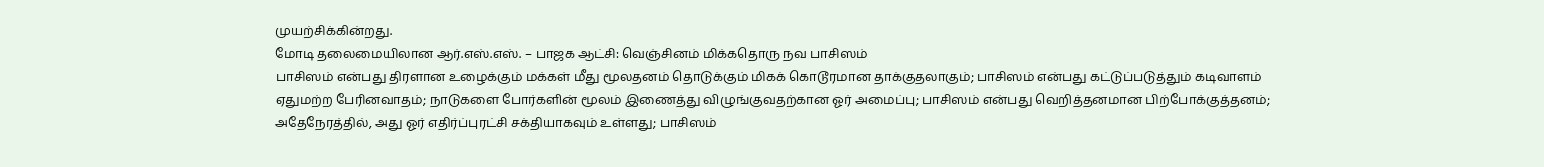முயற்சிக்கின்றது.
மோடி தலைமையிலான ஆர்.எஸ்.எஸ். – பாஜக ஆட்சி: வெஞ்சினம் மிக்கதொரு நவ பாசிஸம்
பாசிஸம் என்பது திரளான உழைக்கும் மக்கள் மீது மூலதனம் தொடுக்கும் மிகக் கொடூரமான தாக்குதலாகும்; பாசிஸம் என்பது கட்டுப்படுத்தும் கடிவாளம் ஏதுமற்ற பேரினவாதம்; நாடுகளை போர்களின் மூலம் இணைத்து விழுங்குவதற்கான ஓர் அமைப்பு; பாசிஸம் என்பது வெறித்தனமான பிற்போக்குத்தனம்; அதேநேரத்தில், அது ஓர் எதிர்ப்புரட்சி சக்தியாகவும் உள்ளது; பாசிஸம்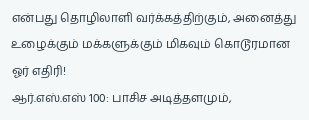என்பது தொழிலாளி வர்க்கத்திற்கும், அனைத்து உழைக்கும் மக்களுக்கும் மிகவும் கொடூரமான ஓர் எதிரி!
ஆர்.எஸ்.எஸ் 100: பாசிச அடித்தளமும்,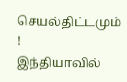செயல்திட்டமும் !
இந்தியாவில்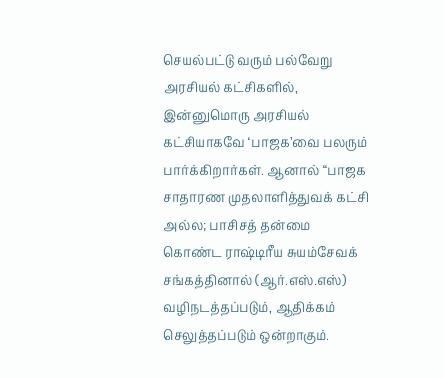செயல்பட்டு வரும் பல்வேறு அரசியல் கட்சிகளில், இன்னுமொரு அரசியல் கட்சியாகவே ‘பாஜக’வை பலரும் பார்க்கிறார்கள். ஆனால் “பாஜக சாதாரண முதலாளித்துவக் கட்சி அல்ல; பாசிசத் தன்மை கொண்ட ராஷ்டிரீய சுயம்சேவக் சங்கத்தினால் (ஆர்.எஸ்.எஸ்) வழிநடத்தப்படும், ஆதிக்கம் செலுத்தப்படும் ஒன்றாகும்.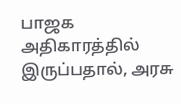பாஜக அதிகாரத்தில் இருப்பதால், அரசு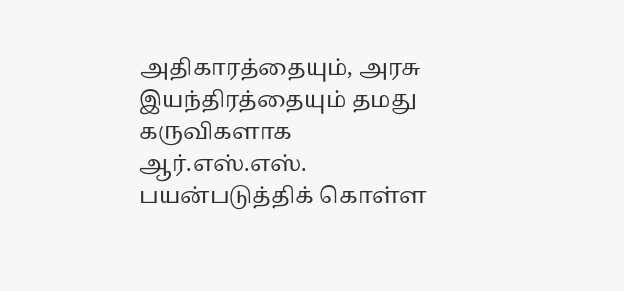அதிகாரத்தையும், அரசு இயந்திரத்தையும் தமது கருவிகளாக ஆர்.எஸ்.எஸ். பயன்படுத்திக் கொள்ள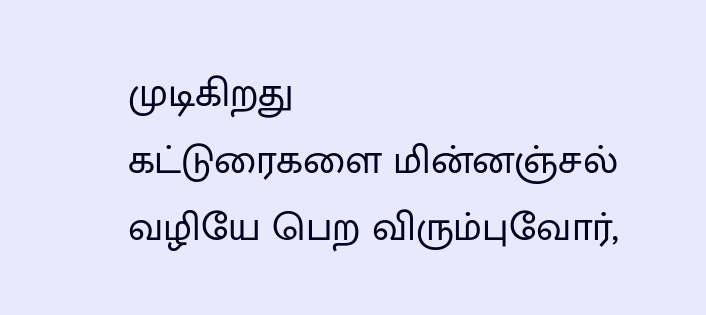முடிகிறது
கட்டுரைகளை மின்னஞ்சல் வழியே பெற விரும்புவோர்,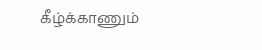கீழ்க்காணும்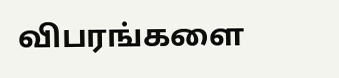விபரங்களை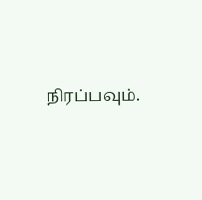நிரப்பவும்.